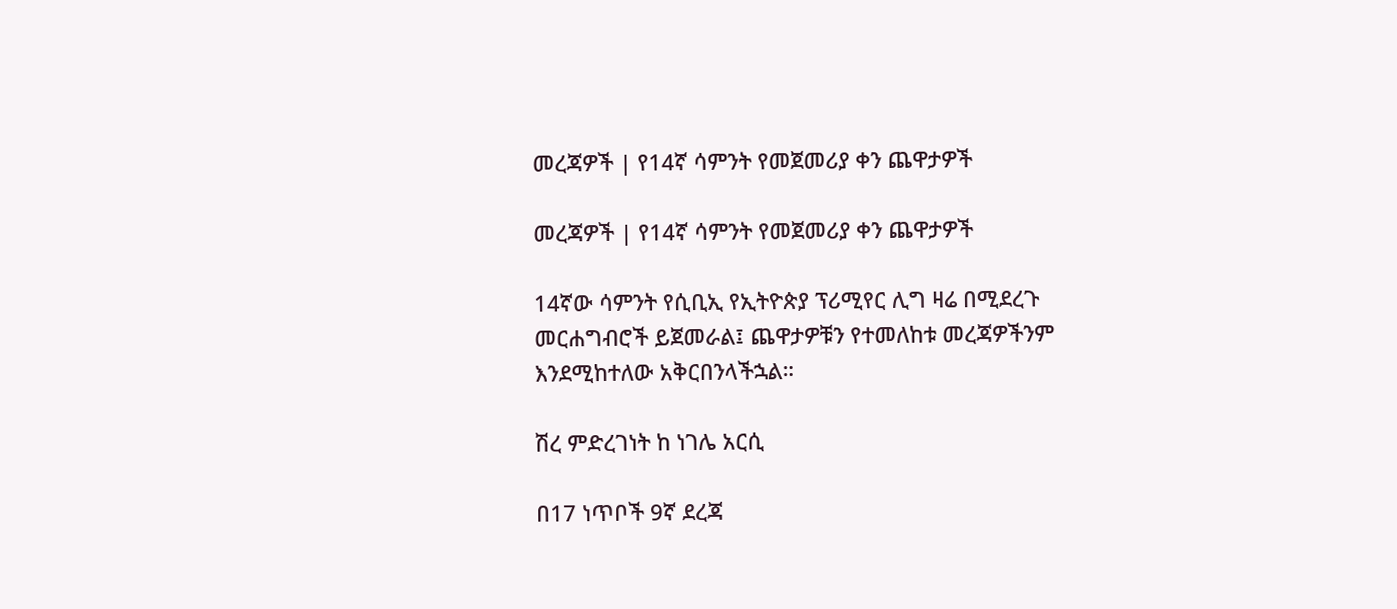መረጃዎች | የ14ኛ ሳምንት የመጀመሪያ ቀን ጨዋታዎች

መረጃዎች | የ14ኛ ሳምንት የመጀመሪያ ቀን ጨዋታዎች

14ኛው ሳምንት የሲቢኢ የኢትዮጵያ ፕሪሚየር ሊግ ዛሬ በሚደረጉ መርሐግብሮች ይጀመራል፤ ጨዋታዎቹን የተመለከቱ መረጃዎችንም እንደሚከተለው አቅርበንላችኋል።

ሽረ ምድረገነት ከ ነገሌ አርሲ

በ17 ነጥቦች 9ኛ ደረጃ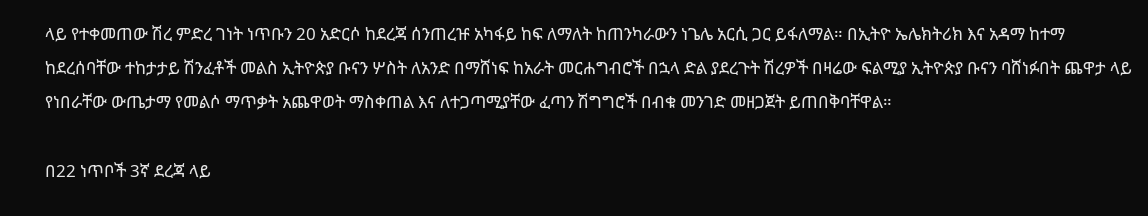ላይ የተቀመጠው ሽረ ምድረ ገነት ነጥቡን 20 አድርሶ ከደረጃ ሰንጠረዡ አካፋይ ከፍ ለማለት ከጠንካራውን ነጌሌ አርሲ ጋር ይፋለማል። በኢትዮ ኤሌክትሪክ እና አዳማ ከተማ ከደረሰባቸው ተከታታይ ሽንፈቶች መልስ ኢትዮጵያ ቡናን ሦስት ለአንድ በማሸነፍ ከአራት መርሐግብሮች በኋላ ድል ያደረጉት ሽረዎች በዛሬው ፍልሚያ ኢትዮጵያ ቡናን ባሸነፉበት ጨዋታ ላይ የነበራቸው ውጤታማ የመልሶ ማጥቃት አጨዋወት ማስቀጠል እና ለተጋጣሚያቸው ፈጣን ሽግግሮች በብቁ መንገድ መዘጋጀት ይጠበቅባቸዋል።

በ22 ነጥቦች 3ኛ ደረጃ ላይ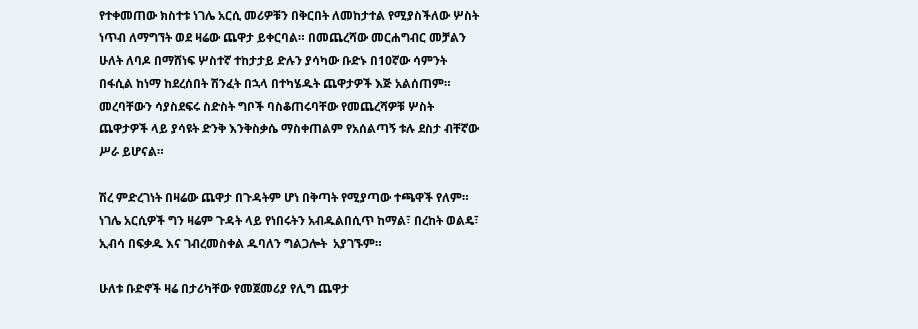የተቀመጠው ክስተቱ ነገሌ አርሲ መሪዎቹን በቅርበት ለመከታተል የሚያስችለው ሦስት ነጥብ ለማግኘት ወደ ዛሬው ጨዋታ ይቀርባል። በመጨረሻው መርሐግብር መቻልን ሁለት ለባዶ በማሸነፍ ሦስተኛ ተከታታይ ድሉን ያሳካው ቡድኑ በ10ኛው ሳምንት በፋሲል ከነማ ከደረሰበት ሽንፈት በኋላ በተካሄዱት ጨዋታዎች እጅ አልሰጠም። መረባቸውን ሳያስደፍሩ ስድስት ግቦች ባስቆጠሩባቸው የመጨረሻዎቹ ሦስት ጨዋታዎች ላይ ያሳዩት ድንቅ እንቅስቃሴ ማስቀጠልም የአሰልጣኝ ቱሉ ደስታ ብቸኛው ሥራ ይሆናል።

ሽረ ምድረገነት በዛሬው ጨዋታ በጉዳትም ሆነ በቅጣት የሚያጣው ተጫዋች የለም። ነገሌ አርሲዎች ግን ዛሬም ጉዳት ላይ የነበሩትን አብዱልበሲጥ ከማል፣ በረከት ወልዴ፣ ኢብሳ በፍቃዱ እና ገብረመስቀል ዱባለን ግልጋሎት  አያገኙም።

ሁለቱ ቡድኖች ዛሬ በታሪካቸው የመጀመሪያ የሊግ ጨዋታ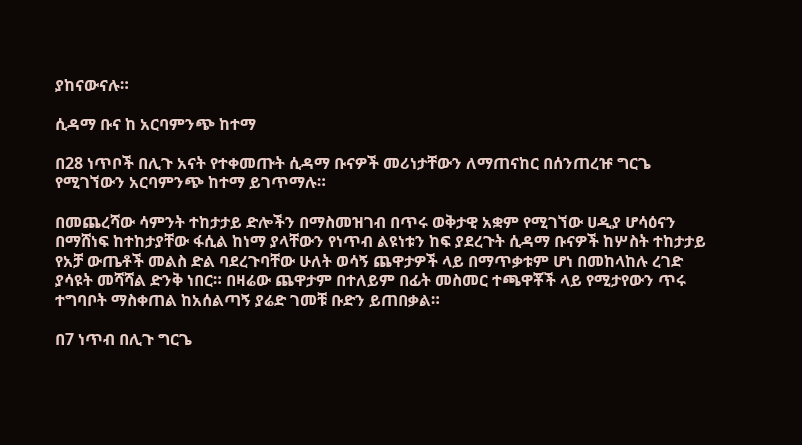ያከናውናሉ።

ሲዳማ ቡና ከ አርባምንጭ ከተማ

በ28 ነጥቦች በሊጉ አናት የተቀመጡት ሲዳማ ቡናዎች መሪነታቸውን ለማጠናከር በሰንጠረዡ ግርጌ የሚገኘውን አርባምንጭ ከተማ ይገጥማሉ።

በመጨረሻው ሳምንት ተከታታይ ድሎችን በማስመዝገብ በጥሩ ወቅታዊ አቋም የሚገኘው ሀዲያ ሆሳዕናን በማሸነፍ ከተከታያቸው ፋሲል ከነማ ያላቸውን የነጥብ ልዩነቱን ከፍ ያደረጉት ሲዳማ ቡናዎች ከሦስት ተከታታይ የአቻ ውጤቶች መልስ ድል ባደረጉባቸው ሁለት ወሳኝ ጨዋታዎች ላይ በማጥቃቱም ሆነ በመከላከሉ ረገድ ያሳዩት መሻሻል ድንቅ ነበር። በዛሬው ጨዋታም በተለይም በፊት መስመር ተጫዋቾች ላይ የሚታየውን ጥሩ ተግባቦት ማስቀጠል ከአሰልጣኝ ያሬድ ገመቹ ቡድን ይጠበቃል።

በ7 ነጥብ በሊጉ ግርጌ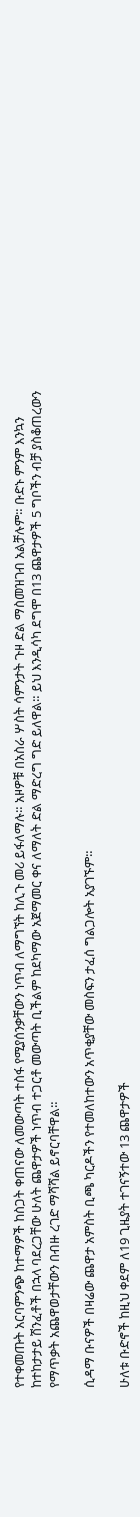የተቀመጡት አርባምንጭ ከተማዎች ከስጋት ቀጠናው ለመውጣት ተስፋ የሚያሰንቃቸውን ነጥብ ለማግኘት ከሊጉ መሪ ይፋለማሉ። አዞዎቹ በአስራ ሦስት ሳምንታት ጉዞ ድል ማስመዝገብ አልቻሉም። ቡድኑ ምንም እንኳን ከተከታታይ ሽንፈቶች በኋላ ባደረጋቸው ሁለት ጨዋታዎች ነጥብ ተጋርቶ መውጣት ቢችልም ከደካማው አጀማመር ቀና ለማለት ድል ማድረግ ግድ ይለዋል። ይህ እንዲሳካ ደግሞ በ13 ጨዋታዎች 5 ግቦችን ብቻ ያስቆጠረውን የማጥቃት አጨዋወታቸውን በብዙ ረገድ ማሻሻል ይኖርባቸዋል።

ሲዳማ ቡናዎች በዛሬው ጨዋታ አምስት ቢጫ ካርዶችን የተመለከተውን አጥቂያቸው መስፍን ታፈሰ ግልጋሎት አያገኙም።

ሁለቱ ቡድኖች ከዚህ ቀደም ለ19 ጊዜያት ተገናኝተው 13 ጨዋታዎች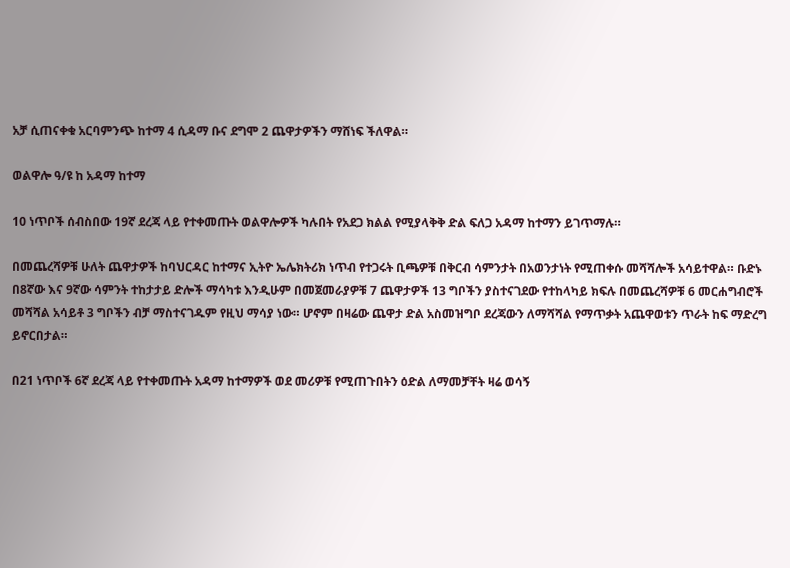አቻ ሲጠናቀቁ አርባምንጭ ከተማ 4 ሲዳማ ቡና ደግሞ 2 ጨዋታዎችን ማሸነፍ ችለዋል።

ወልዋሎ ዓ/ዩ ከ አዳማ ከተማ

10 ነጥቦች ሰብስበው 19ኛ ደረጃ ላይ የተቀመጡት ወልዋሎዎች ካሉበት የአደጋ ክልል የሚያላቅቅ ድል ፍለጋ አዳማ ከተማን ይገጥማሉ።

በመጨረሻዎቹ ሁለት ጨዋታዎች ከባህርዳር ከተማና ኢትዮ ኤሌክትሪክ ነጥብ የተጋሩት ቢጫዎቹ በቅርብ ሳምንታት በአወንታነት የሚጠቀሱ መሻሻሎች አሳይተዋል። ቡድኑ በ8ኛው እና 9ኛው ሳምንት ተከታታይ ድሎች ማሳካቱ እንዲሁም በመጀመራያዎቹ 7 ጨዋታዎች 13 ግቦችን ያስተናገደው የተከላካይ ክፍሉ በመጨረሻዎቹ 6 መርሐግብሮች መሻሻል አሳይቶ 3 ግቦችን ብቻ ማስተናገዱም የዚህ ማሳያ ነው። ሆኖም በዛሬው ጨዋታ ድል አስመዝግቦ ደረጃውን ለማሻሻል የማጥቃት አጨዋወቱን ጥራት ከፍ ማድረግ ይኖርበታል።

በ21 ነጥቦች 6ኛ ደረጃ ላይ የተቀመጡት አዳማ ከተማዎች ወደ መሪዎቹ የሚጠጉበትን ዕድል ለማመቻቸት ዛሬ ወሳኝ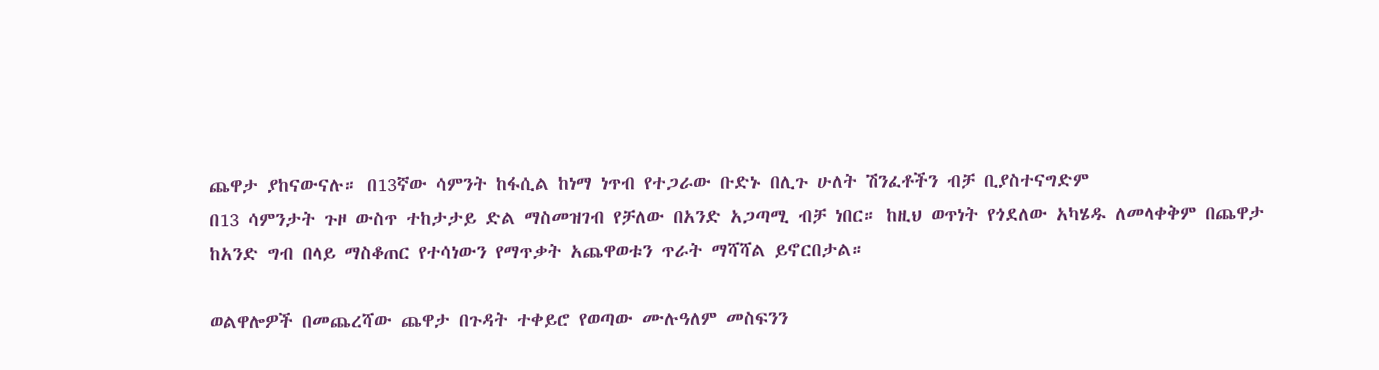ጨዋታ ያከናውናሉ። በ13ኛው ሳምንት ከፋሲል ከነማ ነጥብ የተጋራው ቡድኑ በሊጉ ሁለት ሽንፈቶችን ብቻ ቢያስተናግድም
በ13 ሳምንታት ጉዞ ውስጥ ተከታታይ ድል ማስመዝገብ የቻለው በአንድ አጋጣሚ ብቻ ነበር። ከዚህ ወጥነት የጎደለው አካሄዱ ለመላቀቅም በጨዋታ ከአንድ ግብ በላይ ማስቆጠር የተሳነውን የማጥቃት አጨዋወቱን ጥራት ማሻሻል ይኖርበታል።

ወልዋሎዎች በመጨረሻው ጨዋታ በጉዳት ተቀይሮ የወጣው ሙሉዓለም መስፍንን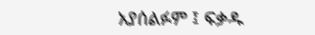አያሰልፉም ፤ ፍቃዱ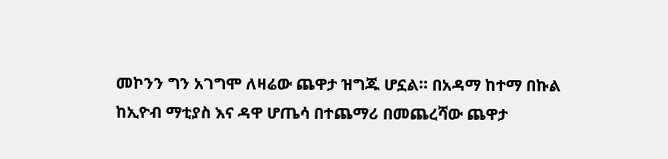መኮንን ግን አገግሞ ለዛሬው ጨዋታ ዝግጁ ሆኗል። በአዳማ ከተማ በኩል ከኢዮብ ማቲያስ እና ዳዋ ሆጤሳ በተጨማሪ በመጨረሻው ጨዋታ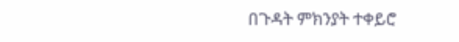በጉዳት ምክንያት ተቀይሮ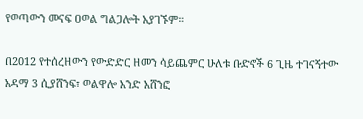የወጣውን መናፍ ዐወል ግልጋሎት አያገኙም።

በ2012 የተሰረዘውን የውድድር ዘመን ሳይጨምር ሁለቱ ቡድኖች 6 ጊዜ ተገናኝተው አዳማ 3 ሲያሸንፍ፣ ወልዋሎ አንድ አሸንፎ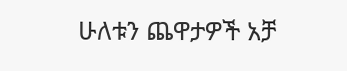ሁለቱን ጨዋታዎች አቻ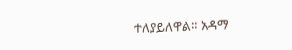ተለያይለዋል። አዳማ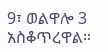9፣ ወልዋሎ 3 አስቆጥረዋል።